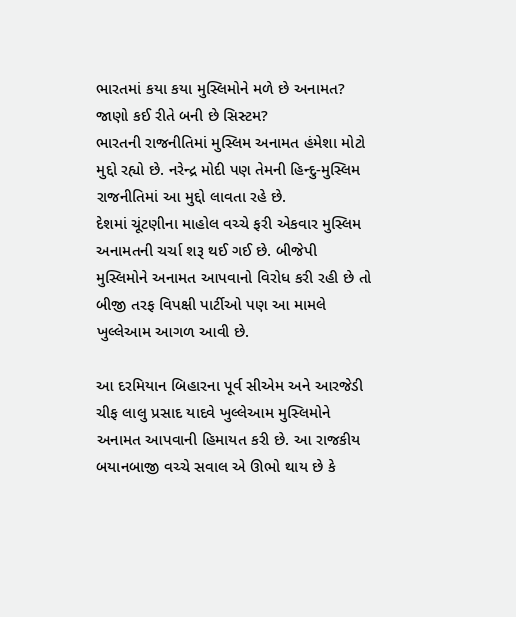ભારતમાં કયા કયા મુસ્લિમોને મળે છે અનામત? જાણો કઈ રીતે બની છે સિસ્ટમ?
ભારતની રાજનીતિમાં મુસ્લિમ અનામત હંમેશા મોટો મુદ્દો રહ્યો છે. નરેન્દ્ર મોદી પણ તેમની હિન્દુ-મુસ્લિમ રાજનીતિમાં આ મુદ્દો લાવતા રહે છે.
દેશમાં ચૂંટણીના માહોલ વચ્ચે ફરી એકવાર મુસ્લિમ અનામતની ચર્ચા શરૂ થઈ ગઈ છે. બીજેપી મુસ્લિમોને અનામત આપવાનો વિરોધ કરી રહી છે તો બીજી તરફ વિપક્ષી પાર્ટીઓ પણ આ મામલે ખુલ્લેઆમ આગળ આવી છે.

આ દરમિયાન બિહારના પૂર્વ સીએમ અને આરજેડી ચીફ લાલુ પ્રસાદ યાદવે ખુલ્લેઆમ મુસ્લિમોને અનામત આપવાની હિમાયત કરી છે. આ રાજકીય બયાનબાજી વચ્ચે સવાલ એ ઊભો થાય છે કે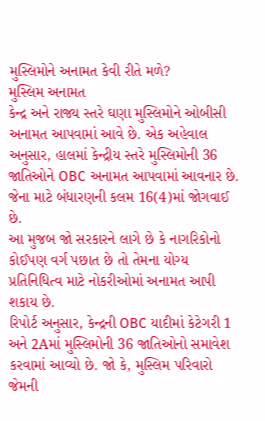મુસ્લિમોને અનામત કેવી રીતે મળે?
મુસ્લિમ અનામત
કેન્દ્ર અને રાજ્ય સ્તરે ઘણા મુસ્લિમોને ઓબીસી અનામત આપવામાં આવે છે. એક અહેવાલ અનુસાર, હાલમાં કેન્દ્રીય સ્તરે મુસ્લિમોની 36 જાતિઓને OBC અનામત આપવામાં આવનાર છે. જેના માટે બંધારણની કલમ 16(4)માં જોગવાઈ છે.
આ મુજબ જો સરકારને લાગે છે કે નાગરિકોનો કોઈપણ વર્ગ પછાત છે તો તેમના યોગ્ય પ્રતિનિધિત્વ માટે નોકરીઓમાં અનામત આપી શકાય છે.
રિપોર્ટ અનુસાર, કેન્દ્રની OBC યાદીમાં કેટેગરી 1 અને 2Aમાં મુસ્લિમોની 36 જાતિઓનો સમાવેશ કરવામાં આવ્યો છે. જો કે, મુસ્લિમ પરિવારો જેમની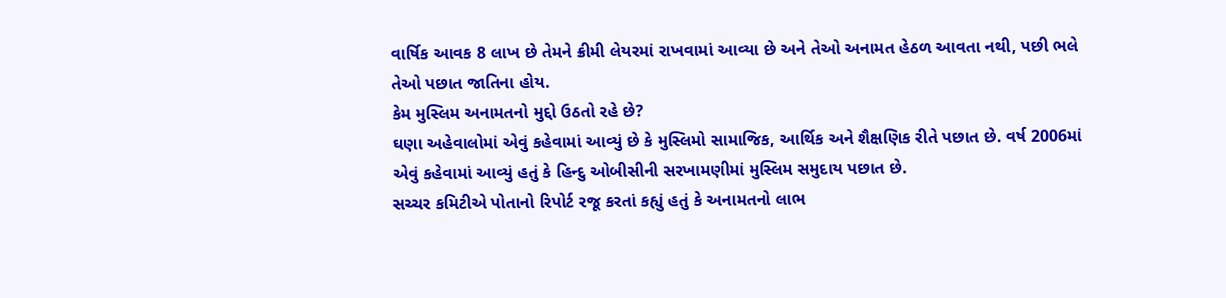વાર્ષિક આવક 8 લાખ છે તેમને ક્રીમી લેયરમાં રાખવામાં આવ્યા છે અને તેઓ અનામત હેઠળ આવતા નથી, પછી ભલે તેઓ પછાત જાતિના હોય.
કેમ મુસ્લિમ અનામતનો મુદ્દો ઉઠતો રહે છે?
ઘણા અહેવાલોમાં એવું કહેવામાં આવ્યું છે કે મુસ્લિમો સામાજિક, આર્થિક અને શૈક્ષણિક રીતે પછાત છે. વર્ષ 2006માં એવું કહેવામાં આવ્યું હતું કે હિન્દુ ઓબીસીની સરખામણીમાં મુસ્લિમ સમુદાય પછાત છે.
સચ્ચર કમિટીએ પોતાનો રિપોર્ટ રજૂ કરતાં કહ્યું હતું કે અનામતનો લાભ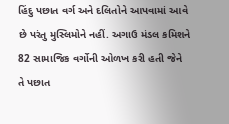હિંદુ પછાત વર્ગ અને દલિતોને આપવામાં આવે છે પરંતુ મુસ્લિમોને નહીં. અગાઉ મંડલ કમિશને 82 સામાજિક વર્ગોની ઓળખ કરી હતી જેને તે પછાત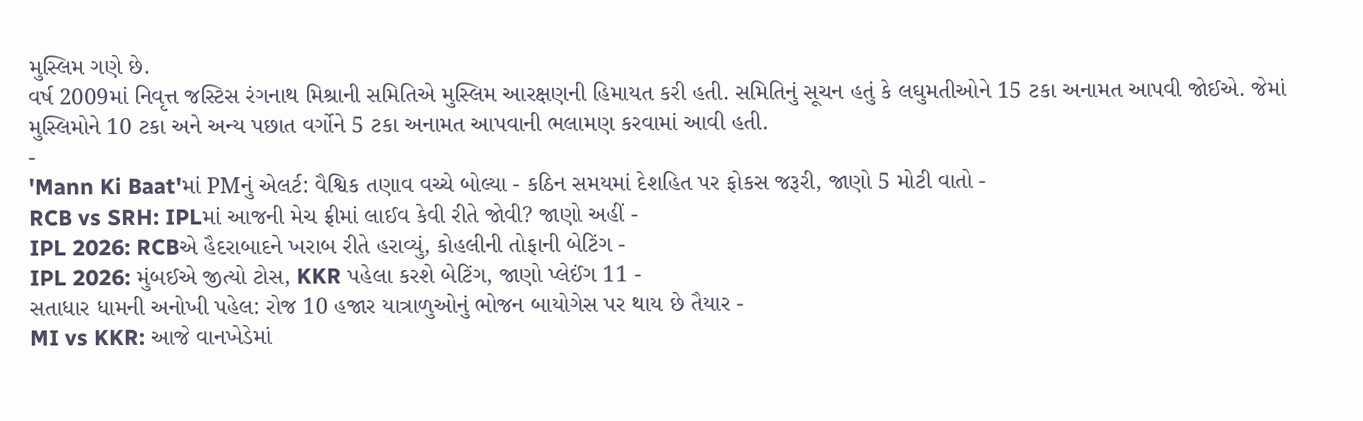મુસ્લિમ ગણે છે.
વર્ષ 2009માં નિવૃત્ત જસ્ટિસ રંગનાથ મિશ્રાની સમિતિએ મુસ્લિમ આરક્ષણની હિમાયત કરી હતી. સમિતિનું સૂચન હતું કે લઘુમતીઓને 15 ટકા અનામત આપવી જોઈએ. જેમાં મુસ્લિમોને 10 ટકા અને અન્ય પછાત વર્ગોને 5 ટકા અનામત આપવાની ભલામણ કરવામાં આવી હતી.
-
'Mann Ki Baat'માં PMનું એલર્ટ: વૈશ્વિક તણાવ વચ્ચે બોલ્યા - કઠિન સમયમાં દેશહિત પર ફોકસ જરૂરી, જાણો 5 મોટી વાતો -
RCB vs SRH: IPLમાં આજની મેચ ફ્રીમાં લાઈવ કેવી રીતે જોવી? જાણો અહીં -
IPL 2026: RCBએ હૈદરાબાદને ખરાબ રીતે હરાવ્યું, કોહલીની તોફાની બેટિંગ -
IPL 2026: મુંબઈએ જીત્યો ટોસ, KKR પહેલા કરશે બેટિંગ, જાણો પ્લેઈંગ 11 -
સતાધાર ધામની અનોખી પહેલ: રોજ 10 હજાર યાત્રાળુઓનું ભોજન બાયોગેસ પર થાય છે તૈયાર -
MI vs KKR: આજે વાનખેડેમાં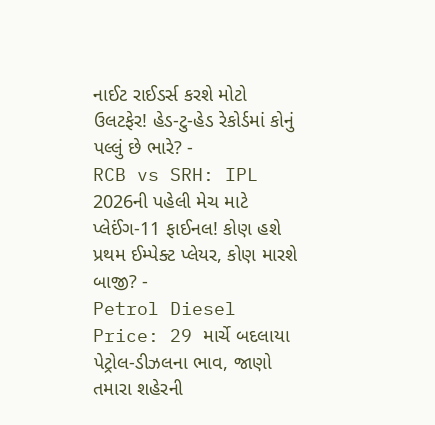નાઈટ રાઈડર્સ કરશે મોટો ઉલટફેર! હેડ-ટુ-હેડ રેકોર્ડમાં કોનું પલ્લું છે ભારે? -
RCB vs SRH: IPL 2026ની પહેલી મેચ માટે પ્લેઈંગ-11 ફાઈનલ! કોણ હશે પ્રથમ ઈમ્પેક્ટ પ્લેયર, કોણ મારશે બાજી? -
Petrol Diesel Price: 29 માર્ચે બદલાયા પેટ્રોલ-ડીઝલના ભાવ, જાણો તમારા શહેરની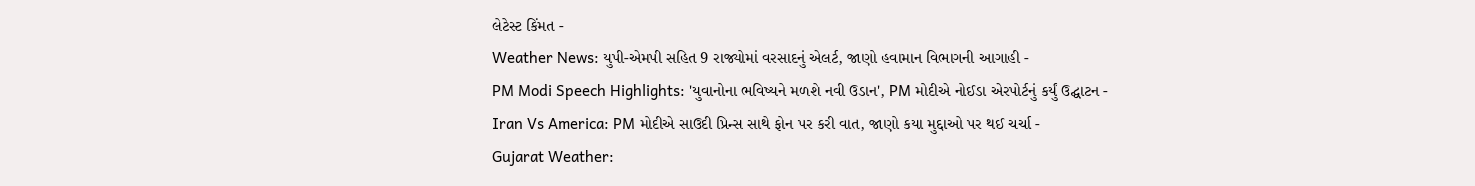લેટેસ્ટ કિંમત -
Weather News: યુપી-એમપી સહિત 9 રાજ્યોમાં વરસાદનું એલર્ટ, જાણો હવામાન વિભાગની આગાહી -
PM Modi Speech Highlights: 'યુવાનોના ભવિષ્યને મળશે નવી ઉડાન', PM મોદીએ નોઈડા એરપોર્ટનું કર્યું ઉદ્ઘાટન -
Iran Vs America: PM મોદીએ સાઉદી પ્રિન્સ સાથે ફોન પર કરી વાત, જાણો કયા મુદ્દાઓ પર થઈ ચર્ચા -
Gujarat Weather: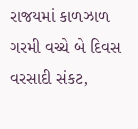રાજયમાં કાળઝાળ ગરમી વચ્ચે બે દિવસ વરસાદી સંકટ,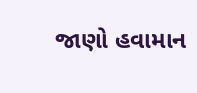જાણો હવામાન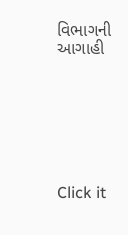વિભાગની આગાહી







Click it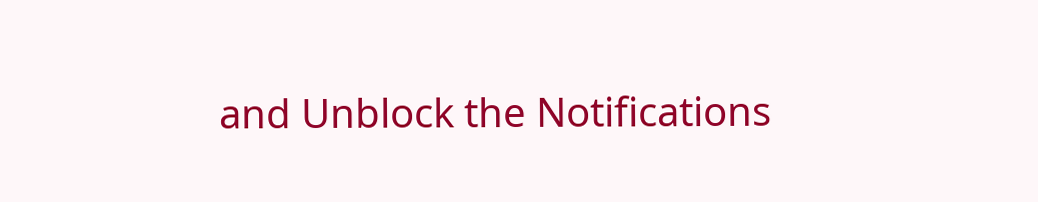and Unblock the Notifications